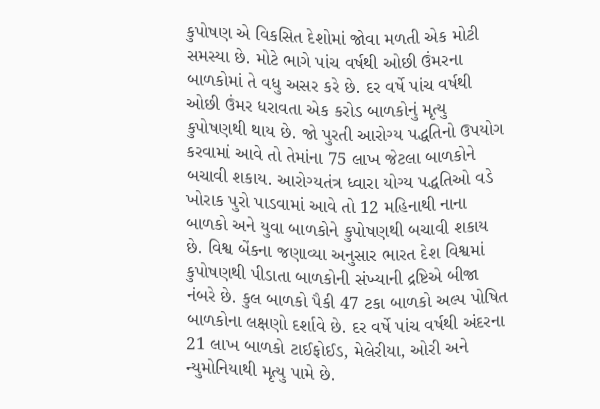કુપોષણ એ વિકસિત દેશોમાં જોવા મળતી એક મોટી સમસ્યા છે. મોટે ભાગે પાંચ વર્ષથી ઓછી ઉંમરના બાળકોમાં તે વધુ અસર કરે છે. દર વર્ષે પાંચ વર્ષથી ઓછી ઉંમર ધરાવતા એક કરોડ બાળકોનું મૃત્યુ કુપોષણથી થાય છે. જો પુરતી આરોગ્ય પદ્ધતિનો ઉપયોગ કરવામાં આવે તો તેમાંના 75 લાખ જેટલા બાળકોને બચાવી શકાય. આરોગ્યતંત્ર ધ્વારા યોગ્ય પદ્ધતિઓ વડે ખોરાક પુરો પાડવામાં આવે તો 12 મહિનાથી નાના બાળકો અને યુવા બાળકોને કુપોષણથી બચાવી શકાય છે. વિશ્વ બેંકના જણાવ્યા અનુસાર ભારત દેશ વિશ્વમાં કુપોષણથી પીડાતા બાળકોની સંખ્યાની દ્રષ્ટિએ બીજા નંબરે છે. કુલ બાળકો પૈકી 47 ટકા બાળકો અલ્પ પોષિત બાળકોના લક્ષણો દર્શાવે છે. દર વર્ષે પાંચ વર્ષથી અંદરના 21 લાખ બાળકો ટાઈફોઈડ, મેલેરીયા, ઓરી અને ન્યુમોનિયાથી મૃત્યુ પામે છે.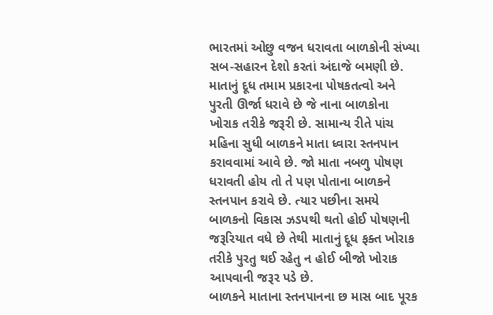ભારતમાં ઓછુ વજન ધરાવતા બાળકોની સંખ્યા સબ-સહારન દેશો કરતાં અંદાજે બમણી છે.
માતાનું દૂધ તમામ પ્રકારના પોષકતત્વો અને પુરતી ઊર્જા ધરાવે છે જે નાના બાળકોના ખોરાક તરીકે જરૂરી છે. સામાન્ય રીતે પાંચ મહિના સુધી બાળકને માતા ધ્વારા સ્તનપાન કરાવવામાં આવે છે. જો માતા નબળુ પોષણ ધરાવતી હોય તો તે પણ પોતાના બાળકને સ્તનપાન કરાવે છે. ત્યાર પછીના સમયે બાળકનો વિકાસ ઝડપથી થતો હોઈ પોષણની જરૂરિયાત વધે છે તેથી માતાનું દૂધ ફક્ત ખોરાક તરીકે પુરતુ થઈ રહેતુ ન હોઈ બીજો ખોરાક આપવાની જરૂર પડે છે.
બાળકને માતાના સ્તનપાનના છ માસ બાદ પૂરક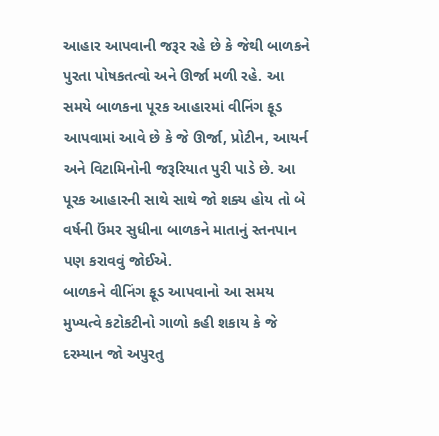આહાર આપવાની જરૂર રહે છે કે જેથી બાળકને પુરતા પોષકતત્વો અને ઊર્જા મળી રહે. આ સમયે બાળકના પૂરક આહારમાં વીનિંગ ફૂડ આપવામાં આવે છે કે જે ઊર્જા, પ્રોટીન, આયર્ન અને વિટામિનોની જરૂરિયાત પુરી પાડે છે. આ પૂરક આહારની સાથે સાથે જો શક્ય હોય તો બે વર્ષની ઉંમર સુધીના બાળકને માતાનું સ્તનપાન પણ કરાવવું જોઈએ.
બાળકને વીનિંગ ફૂડ આપવાનો આ સમય મુખ્યત્વે કટોકટીનો ગાળો કહી શકાય કે જે દરમ્યાન જો અપુરતુ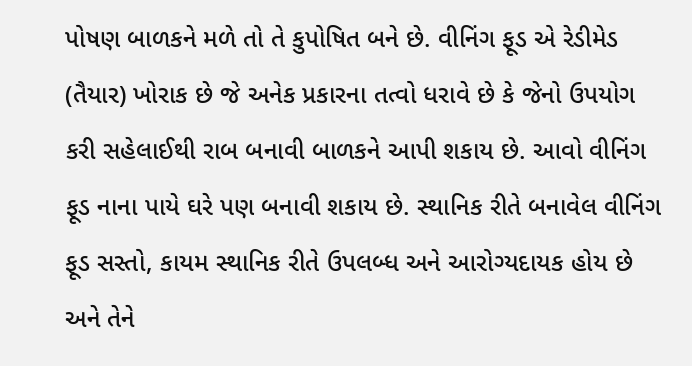પોષણ બાળકને મળે તો તે કુપોષિત બને છે. વીનિંગ ફૂડ એ રેડીમેડ (તૈયાર) ખોરાક છે જે અનેક પ્રકારના તત્વો ધરાવે છે કે જેનો ઉપયોગ કરી સહેલાઈથી રાબ બનાવી બાળકને આપી શકાય છે. આવો વીનિંગ ફૂડ નાના પાયે ઘરે પણ બનાવી શકાય છે. સ્થાનિક રીતે બનાવેલ વીનિંગ ફૂડ સસ્તો, કાયમ સ્થાનિક રીતે ઉપલબ્ધ અને આરોગ્યદાયક હોય છે અને તેને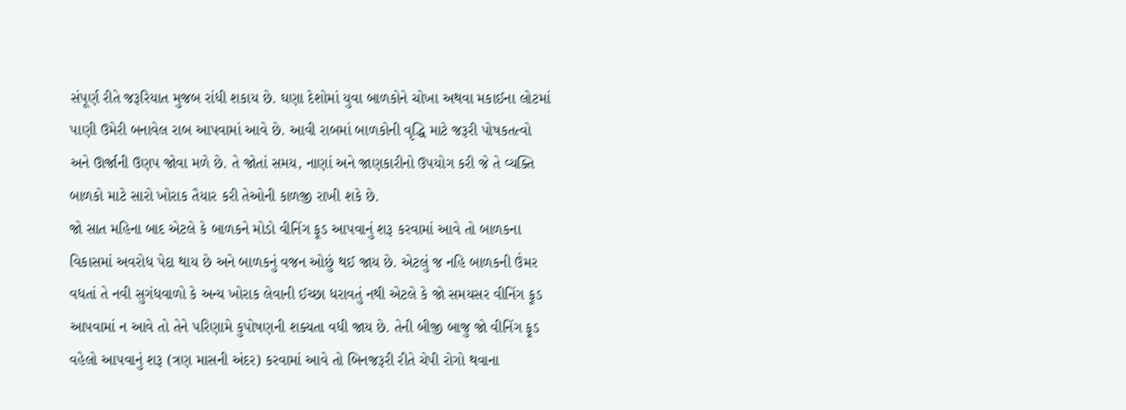સંપૂર્ણ રીતે જરૂરિયાત મુજબ રાંધી શકાય છે. ઘણા દેશોમાં યુવા બાળકોને ચોખા અથવા મકાઈના લોટમાં પાણી ઉમેરી બનાવેલ રાબ આપવામાં આવે છે. આવી રાબમાં બાળકોની વૃદ્ધિ માટે જરૂરી પોષકતત્વો અને ઊર્જાની ઉણપ જોવા મળે છે. તે જોતાં સમય, નાણાં અને જાણકારીનો ઉપયોગ કરી જે તે વ્યક્તિ બાળકો માટે સારો ખોરાક તૈયાર કરી તેઓની કાળજી રાખી શકે છે.
જો સાત મહિના બાદ એટલે કે બાળકને મોડો વીનિંગ ફૂડ આપવાનું શરૂ કરવામાં આવે તો બાળકના વિકાસમાં અવરોધ પેદા થાય છે અને બાળકનું વજન ઓછું થઈ જાય છે. એટલું જ નહિ બાળકની ઉંમર વધતાં તે નવી સુગંધવાળો કે અન્ય ખોરાક લેવાની ઈચ્છા ધરાવતું નથી એટલે કે જો સમયસર વીનિંગ ફૂડ આપવામાં ન આવે તો તેને પરિણામે કુપોષણની શક્યતા વધી જાય છે. તેની બીજી બાજુ જો વીનિંગ ફૂડ વહેલો આપવાનું શરૂ (ત્રણ માસની અંદર) કરવામાં આવે તો બિનજરૂરી રીતે ચેપી રોગો થવાના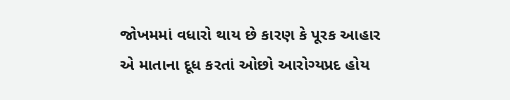જોખમમાં વધારો થાય છે કારણ કે પૂરક આહાર એ માતાના દૂધ કરતાં ઓછો આરોગ્યપ્રદ હોય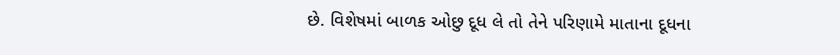છે. વિશેષમાં બાળક ઓછુ દૂધ લે તો તેને પરિણામે માતાના દૂધના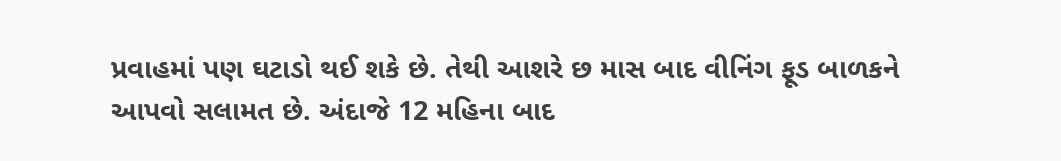પ્રવાહમાં પણ ઘટાડો થઈ શકે છે. તેથી આશરે છ માસ બાદ વીનિંગ ફૂડ બાળકને આપવો સલામત છે. અંદાજે 12 મહિના બાદ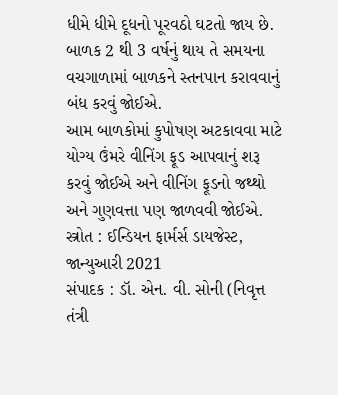ધીમે ધીમે દૂધનો પૂરવઠો ઘટતો જાય છે. બાળક 2 થી 3 વર્ષનું થાય તે સમયના વચગાળામાં બાળકને સ્તનપાન કરાવવાનું બંધ કરવું જોઈએ.
આમ બાળકોમાં કુપોષણ અટકાવવા માટે યોગ્ય ઉંમરે વીનિંગ ફૂડ આપવાનું શરૂ કરવું જોઈએ અને વીનિંગ ફૂડનો જથ્થો અને ગુણવત્તા પણ જાળવવી જોઈએ.
સ્ત્રોત : ઈન્ડિયન ફાર્મર્સ ડાયજેસ્ટ, જાન્યુઆરી 2021
સંપાદક : ડૉ. એન. વી. સોની (નિવૃત્ત તંત્રી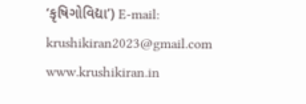‘કૃષિગોવિદ્યા’) E-mail: krushikiran2023@gmail.com
www.krushikiran.in